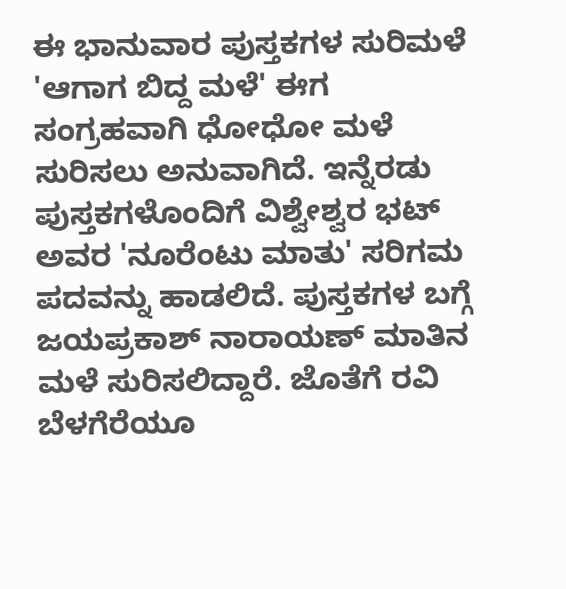ಈ ಭಾನುವಾರ ಪುಸ್ತಕಗಳ ಸುರಿಮಳೆ
'ಆಗಾಗ ಬಿದ್ದ ಮಳೆ' ಈಗ ಸಂಗ್ರಹವಾಗಿ ಧೋಧೋ ಮಳೆ ಸುರಿಸಲು ಅನುವಾಗಿದೆ. ಇನ್ನೆರಡು ಪುಸ್ತಕಗಳೊಂದಿಗೆ ವಿಶ್ವೇಶ್ವರ ಭಟ್ ಅವರ 'ನೂರೆಂಟು ಮಾತು' ಸರಿಗಮ ಪದವನ್ನು ಹಾಡಲಿದೆ. ಪುಸ್ತಕಗಳ ಬಗ್ಗೆ ಜಯಪ್ರಕಾಶ್ ನಾರಾಯಣ್ ಮಾತಿನ ಮಳೆ ಸುರಿಸಲಿದ್ದಾರೆ. ಜೊತೆಗೆ ರವಿ ಬೆಳಗೆರೆಯೂ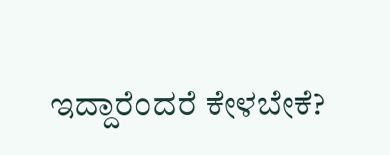ಇದ್ದಾರೆಂದರೆ ಕೇಳಬೇಕೆ?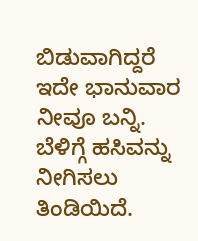ಬಿಡುವಾಗಿದ್ದರೆ ಇದೇ ಭಾನುವಾರ ನೀವೂ ಬನ್ನಿ. ಬೆಳಿಗ್ಗೆ ಹಸಿವನ್ನು ನೀಗಿಸಲು ತಿಂಡಿಯಿದೆ.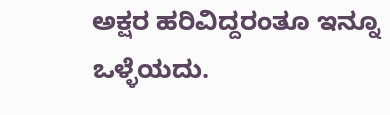ಅಕ್ಷರ ಹರಿವಿದ್ದರಂತೂ ಇನ್ನೂ ಒಳ್ಳೆಯದು.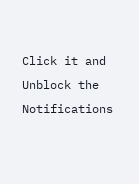Click it and Unblock the Notifications